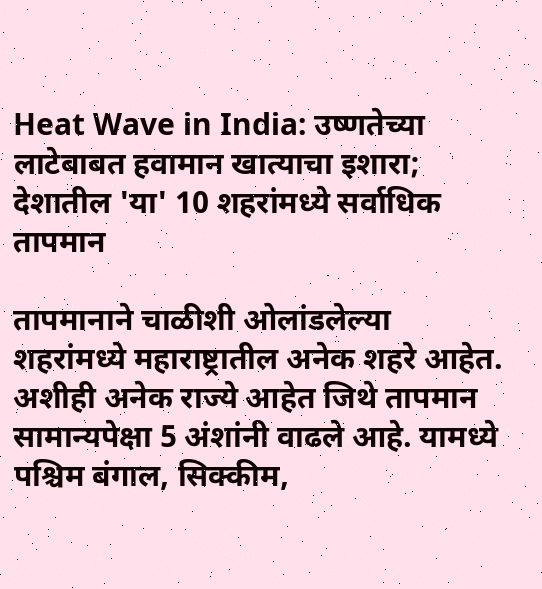Heat Wave in India: उष्णतेच्या लाटेबाबत हवामान खात्याचा इशारा; देशातील 'या' 10 शहरांमध्ये सर्वाधिक तापमान

तापमानाने चाळीशी ओलांडलेल्या शहरांमध्ये महाराष्ट्रातील अनेक शहरे आहेत. अशीही अनेक राज्ये आहेत जिथे तापमान सामान्यपेक्षा 5 अंशांनी वाढले आहे. यामध्ये पश्चिम बंगाल, सिक्कीम,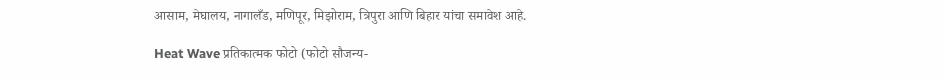आसाम, मेघालय, नागालँड, मणिपूर, मिझोराम, त्रिपुरा आणि बिहार यांचा समावेश आहे.

Heat Wave प्रतिकात्मक फोटो (फोटो सौजन्य-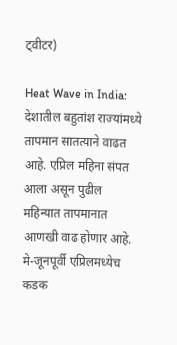ट्वीटर)

Heat Wave in India: देशातील बहुतांश राज्यांमध्ये तापमान सातत्याने वाढत आहे. एप्रिल महिना संपत आला असून पुढील महिन्यात तापमानात आणखी वाढ होणार आहे. मे-जूनपूर्वी एप्रिलमध्येच कडक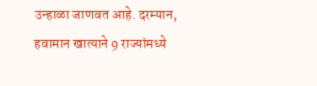उन्हाळा जाणवत आहे. दरम्यान, हवामान खात्याने 9 राज्यांमध्ये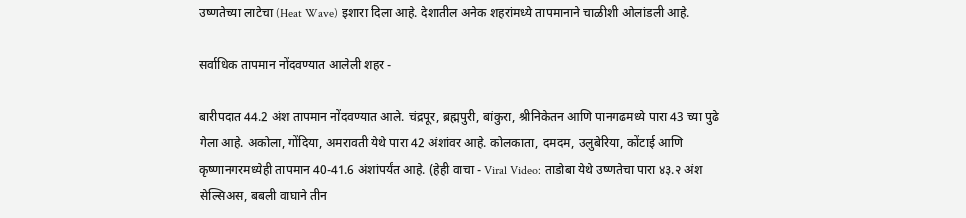उष्णतेच्या लाटेचा (Heat Wave) इशारा दिला आहे. देशातील अनेक शहरांमध्ये तापमानाने चाळीशी ओलांडली आहे.

सर्वाधिक तापमान नोंदवण्यात आलेली शहर -

बारीपदात 44.2 अंश तापमान नोंदवण्यात आले. चंद्रपूर, ब्रह्मपुरी, बांकुरा, श्रीनिकेतन आणि पानगढमध्ये पारा 43 च्या पुढे गेला आहे. अकोला, गोंदिया, अमरावती येथे पारा 42 अंशांवर आहे. कोलकाता, दमदम, उलुबेरिया, कोंटाई आणि कृष्णानगरमध्येही तापमान 40-41.6 अंशांपर्यंत आहे. (हेही वाचा - Viral Video: ताडोबा येथे उष्णतेचा पारा ४३.२ अंश सेल्सिअस, बबली वाघाने तीन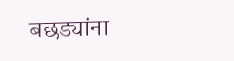बछड्यांना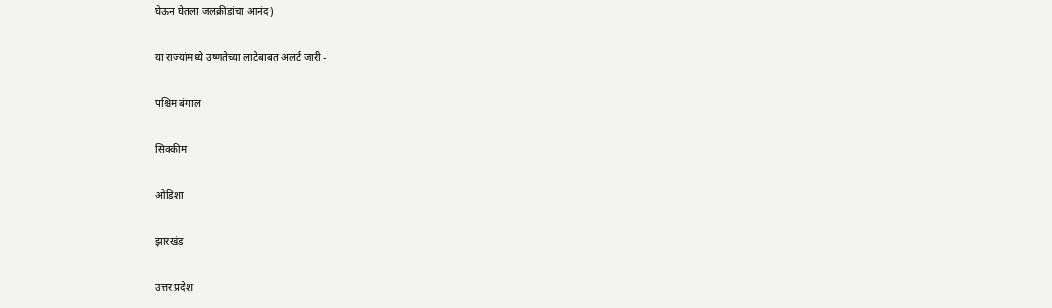घेऊन घेतला जलक्रीडांचा आनंद)

या राज्यांमध्ये उष्णतेच्या लाटेबाबत अलर्ट जारी -

पश्चिम बंगाल

सिक्कीम

ओडिशा

झारखंड

उत्तर प्रदेश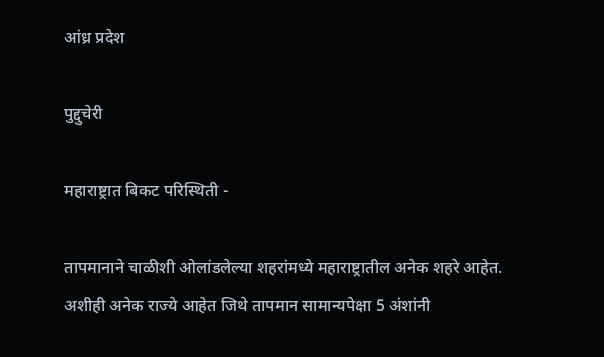आंध्र प्रदेश

पुद्दुचेरी

महाराष्ट्रात बिकट परिस्थिती -

तापमानाने चाळीशी ओलांडलेल्या शहरांमध्ये महाराष्ट्रातील अनेक शहरे आहेत. अशीही अनेक राज्ये आहेत जिथे तापमान सामान्यपेक्षा 5 अंशांनी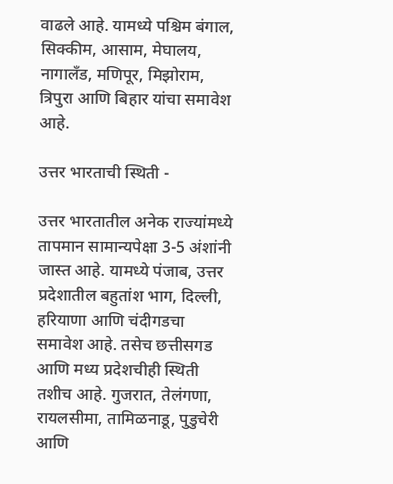वाढले आहे. यामध्ये पश्चिम बंगाल, सिक्कीम, आसाम, मेघालय, नागालँड, मणिपूर, मिझोराम, त्रिपुरा आणि बिहार यांचा समावेश आहे.

उत्तर भारताची स्थिती -

उत्तर भारतातील अनेक राज्यांमध्ये तापमान सामान्यपेक्षा 3-5 अंशांनी जास्त आहे. यामध्ये पंजाब, उत्तर प्रदेशातील बहुतांश भाग, दिल्ली, हरियाणा आणि चंदीगडचा समावेश आहे. तसेच छत्तीसगड आणि मध्य प्रदेशचीही स्थिती तशीच आहे. गुजरात, तेलंगणा, रायलसीमा, तामिळनाडू, पुडुचेरी आणि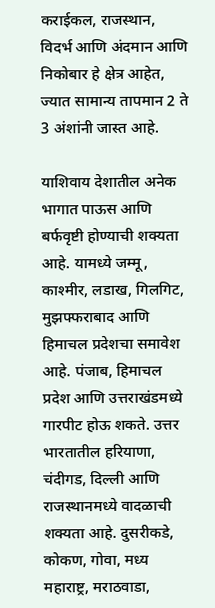कराईकल, राजस्थान, विदर्भ आणि अंदमान आणि निकोबार हे क्षेत्र आहेत, ज्यात सामान्य तापमान 2 ते 3 अंशांनी जास्त आहे.

याशिवाय देशातील अनेक भागात पाऊस आणि बर्फवृष्टी होण्याची शक्यता आहे. यामध्ये जम्मू, काश्मीर, लडाख, गिलगिट, मुझफ्फराबाद आणि हिमाचल प्रदेशचा समावेश आहे. पंजाब, हिमाचल प्रदेश आणि उत्तराखंडमध्ये गारपीट होऊ शकते. उत्तर भारतातील हरियाणा, चंदीगड, दिल्ली आणि राजस्थानमध्ये वादळाची शक्यता आहे. दुसरीकडे, कोकण, गोवा, मध्य महाराष्ट्र, मराठवाडा,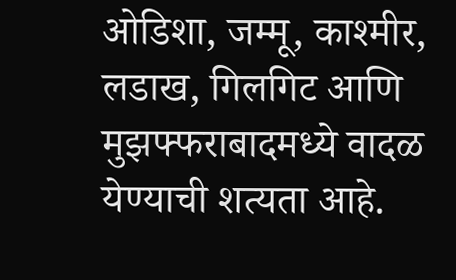ओडिशा, जम्मू, काश्मीर, लडाख, गिलगिट आणि मुझफ्फराबादमध्ये वादळ येण्याची शत्यता आहे.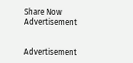Share Now
Advertisement


Advertisement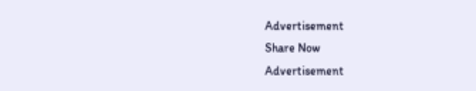Advertisement
Share Now
Advertisement